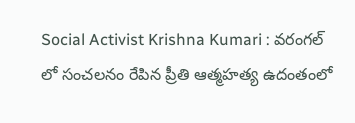Social Activist Krishna Kumari : వరంగల్ లో సంచలనం రేపిన ప్రీతి ఆత్మహత్య ఉదంతంలో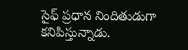సైఫ్ ప్రధాన నిందితుడుగా కనిపిస్తున్నాడు.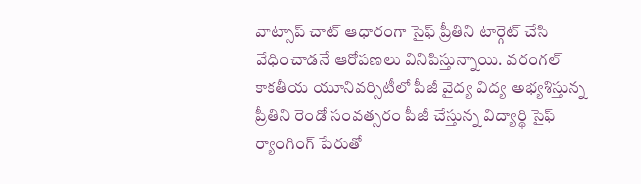వాట్సాప్ చాట్ ఆధారంగా సైఫ్ ప్రీతిని టార్గెట్ చేసి వేధించాడనే ఆరోపణలు వినిపిస్తున్నాయి. వరంగల్ కాకతీయ యూనివర్సిటీలో పీజీ వైద్య విద్య అభ్యశిస్తున్న ప్రీతిని రెండో సంవత్సరం పీజీ చేస్తున్న విద్యార్థి సైఫ్ ర్యాంగింగ్ పేరుతో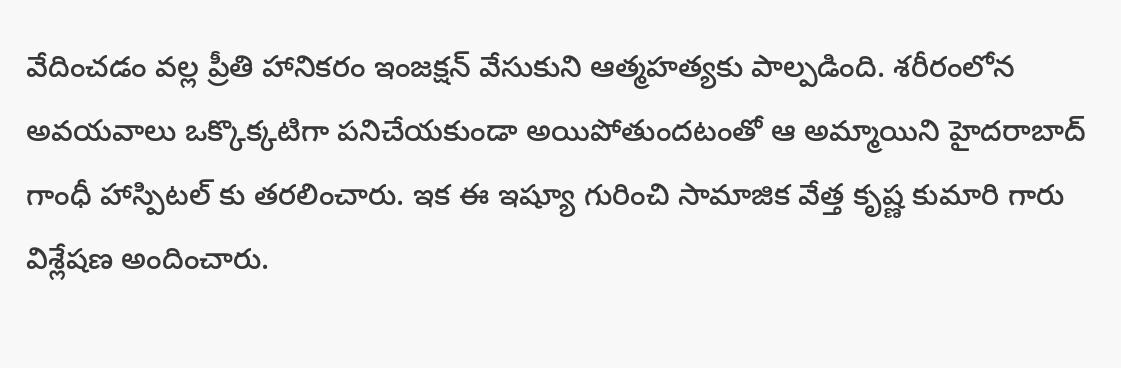వేదించడం వల్ల ప్రీతి హానికరం ఇంజక్షన్ వేసుకుని ఆత్మహత్యకు పాల్పడింది. శరీరంలోన అవయవాలు ఒక్కొక్కటిగా పనిచేయకుండా అయిపోతుందటంతో ఆ అమ్మాయిని హైదరాబాద్ గాంధీ హాస్పిటల్ కు తరలించారు. ఇక ఈ ఇష్యూ గురించి సామాజిక వేత్త కృష్ణ కుమారి గారు విశ్లేషణ అందించారు.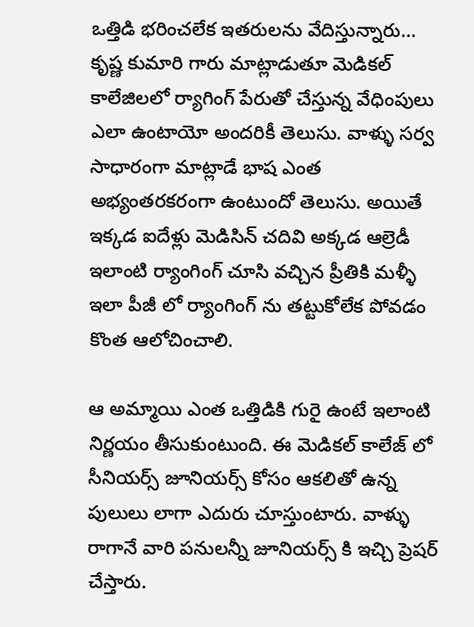ఒత్తిడి భరించలేక ఇతరులను వేదిస్తున్నారు…
కృష్ణ కుమారి గారు మాట్లాడుతూ మెడికల్ కాలేజిలలో ర్యాగింగ్ పేరుతో చేస్తున్న వేధింపులు ఎలా ఉంటాయో అందరికీ తెలుసు. వాళ్ళు సర్వ సాధారంగా మాట్లాడే భాష ఎంత అభ్యంతరకరంగా ఉంటుందో తెలుసు. అయితే ఇక్కడ ఐదేళ్లు మెడిసిన్ చదివి అక్కడ ఆల్రెడీ ఇలాంటి ర్యాంగింగ్ చూసి వచ్చిన ప్రీతికి మళ్ళీ ఇలా పీజీ లో ర్యాంగింగ్ ను తట్టుకోలేక పోవడం కొంత ఆలోచించాలి.

ఆ అమ్మాయి ఎంత ఒత్తిడికి గురై ఉంటే ఇలాంటి నిర్ణయం తీసుకుంటుంది. ఈ మెడికల్ కాలేజ్ లో సీనియర్స్ జూనియర్స్ కోసం ఆకలితో ఉన్న పులులు లాగా ఎదురు చూస్తుంటారు. వాళ్ళు రాగానే వారి పనులన్నీ జూనియర్స్ కి ఇచ్చి ప్రెషర్ చేస్తారు.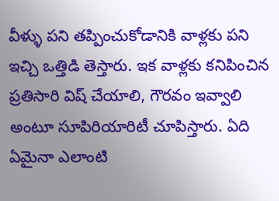వీళ్ళు పని తప్పించుకోడానికి వాళ్లకు పని ఇచ్చి ఒత్తిడి తెస్తారు. ఇక వాళ్లకు కనిపించిన ప్రతిసారి విష్ చేయాలి, గౌరవం ఇవ్వాలి అంటూ సూపిరియారిటీ చూపిస్తారు. ఏది ఏమైనా ఎలాంటి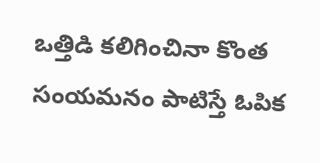ఒత్తిడి కలిగించినా కొంత సంయమనం పాటిస్తే ఓపిక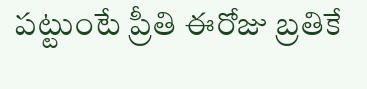పట్టుంటే ప్రీతి ఈరోజు బ్రతికే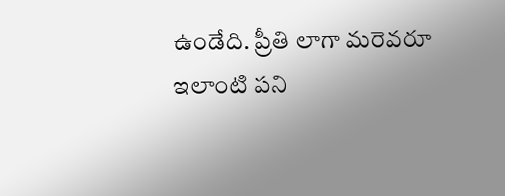ఉండేది. ప్రీతి లాగా మరెవరూ ఇలాంటి పని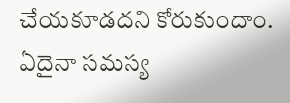చేయకూడదని కోరుకుందాం. ఏదైనా సమస్య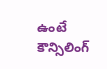ఉంటే కౌన్సిలింగ్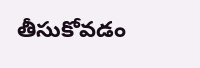తీసుకోవడం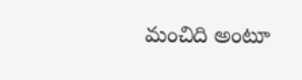మంచిది అంటూ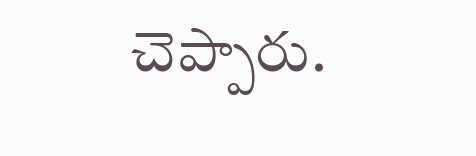చెప్పారు.